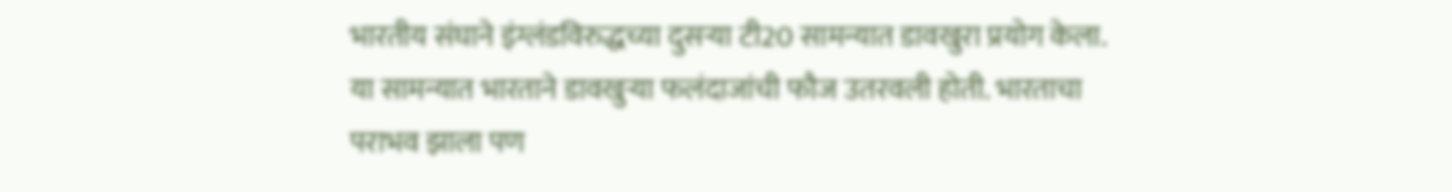भारतीय संघाने इंग्लंडविरुद्धच्या दुसऱ्या टी20 सामन्यात डावखुरा प्रयोग केला. या सामन्यात भारताने डावखुऱ्या फलंदाजांची फौज उतरवली होती. भारताचा पराभव झाला पण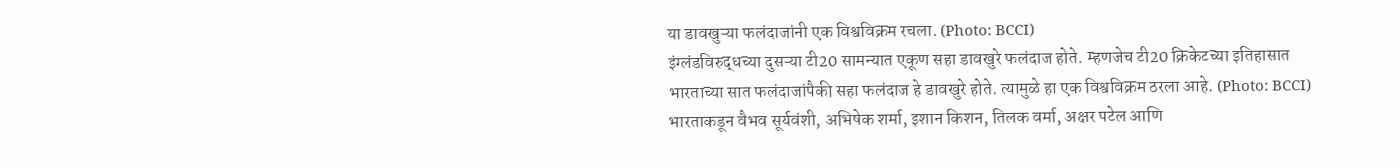या डावखुऱ्या फलंदाजांनी एक विश्वविक्रम रचला. (Photo: BCCI)
इंग्लंडविरुद्धच्या दुसऱ्या टी20 सामन्यात एकूण सहा डावखुरे फलंदाज होते. म्हणजेच टी20 क्रिकेटच्या इतिहासात भारताच्या सात फलंदाजांपैकी सहा फलंदाज हे डावखुरे होते. त्यामुळे हा एक विश्वविक्रम ठरला आहे. (Photo: BCCI)
भारताकडून वैभव सूर्यवंशी, अभिषेक शर्मा, इशान किशन, तिलक वर्मा, अक्षर पटेल आणि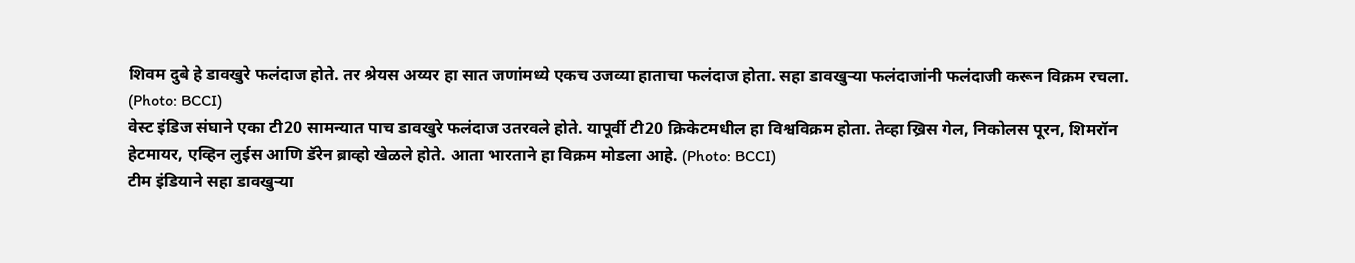शिवम दुबे हे डावखुरे फलंदाज होते. तर श्रेयस अय्यर हा सात जणांमध्ये एकच उजव्या हाताचा फलंदाज होता. सहा डावखुऱ्या फलंदाजांनी फलंदाजी करून विक्रम रचला. (Photo: BCCI)
वेस्ट इंडिज संघाने एका टी20 सामन्यात पाच डावखुरे फलंदाज उतरवले होते. यापूर्वी टी20 क्रिकेटमधील हा विश्वविक्रम होता. तेव्हा ख्रिस गेल, निकोलस पूरन, शिमरॉन हेटमायर, एव्हिन लुईस आणि डॅरेन ब्राव्हो खेळले होते. आता भारताने हा विक्रम मोडला आहे. (Photo: BCCI)
टीम इंडियाने सहा डावखुऱ्या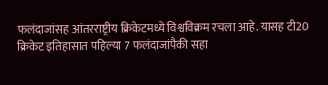फलंदाजांसह आंतरराष्ट्रीय क्रिकेटमध्ये विश्वविक्रम रचला आहे. यासह टी20 क्रिकेट इतिहासात पहिल्या 7 फलंदाजांपैकी सहा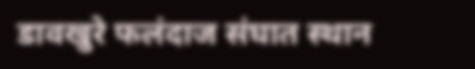डावखुरे फलंदाज संघात स्थान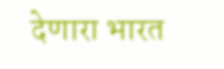देणारा भारत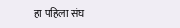हा पहिला संघ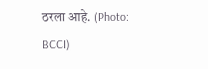ठरला आहे. (Photo: BCCI)